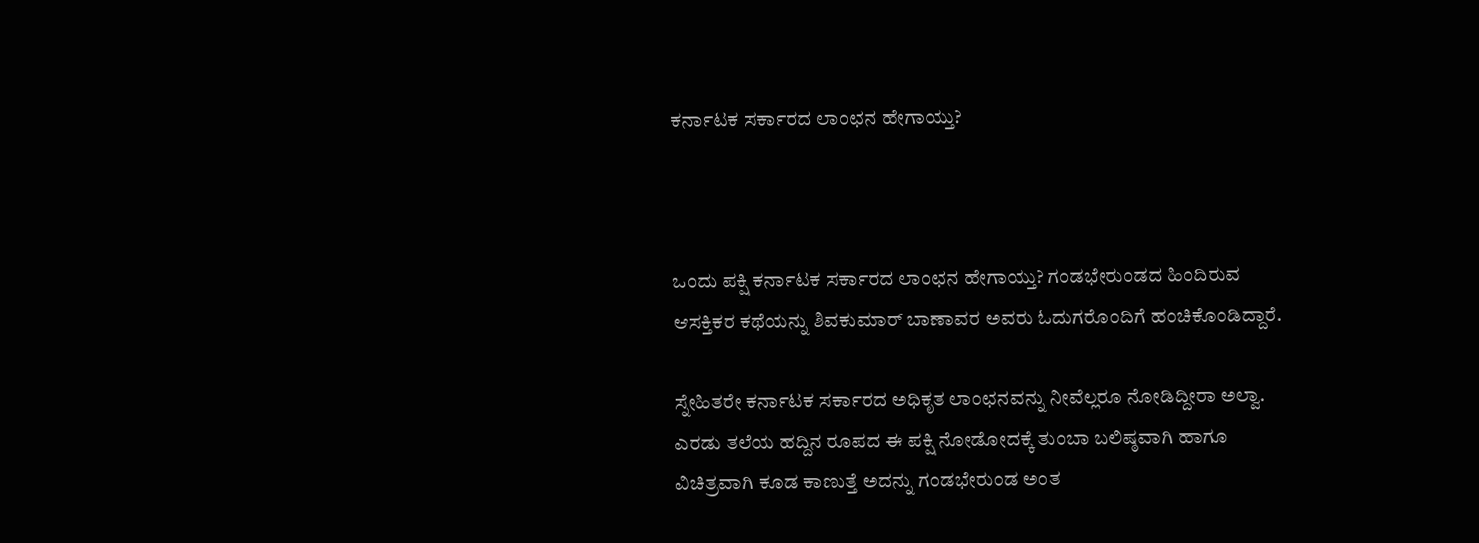ಕರ್ನಾಟಕ ಸರ್ಕಾರದ ಲಾಂಛನ ಹೇಗಾಯ್ತು?



ಒಂದು ಪಕ್ಷಿ ಕರ್ನಾಟಕ ಸರ್ಕಾರದ ಲಾಂಛನ ಹೇಗಾಯ್ತು? ಗಂಡಭೇರುಂಡದ ಹಿಂದಿರುವ ಆಸಕ್ತಿಕರ ಕಥೆಯನ್ನು ಶಿವಕುಮಾರ್ ಬಾಣಾವರ ಅವರು ಓದುಗರೊಂದಿಗೆ ಹಂಚಿಕೊಂಡಿದ್ದಾರೆ.

ಸ್ನೇಹಿತರೇ ಕರ್ನಾಟಕ ಸರ್ಕಾರದ ಅಧಿಕೃತ ಲಾಂಛನವನ್ನು ನೀವೆಲ್ಲರೂ ನೋಡಿದ್ದೀರಾ ಅಲ್ವಾ. ಎರಡು ತಲೆಯ ಹದ್ದಿನ ರೂಪದ ಈ ಪಕ್ಷಿ ನೋಡೋದಕ್ಕೆ ತುಂಬಾ ಬಲಿಷ್ಠವಾಗಿ ಹಾಗೂ ವಿಚಿತ್ರವಾಗಿ ಕೂಡ ಕಾಣುತ್ತೆ ಅದನ್ನು ಗಂಡಭೇರುಂಡ ಅಂತ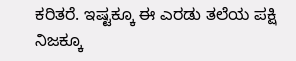ಕರಿತರೆ. ಇಷ್ಟಕ್ಕೂ ಈ ಎರಡು ತಲೆಯ ಪಕ್ಷಿ ನಿಜಕ್ಕೂ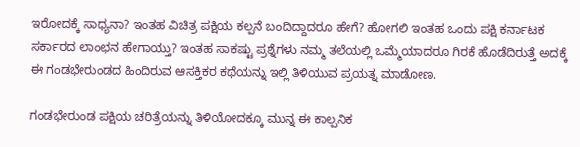ಇರೋದಕ್ಕೆ ಸಾಧ್ಯನಾ? ಇಂತಹ ವಿಚಿತ್ರ ಪಕ್ಷಿಯ ಕಲ್ಪನೆ ಬಂದಿದ್ದಾದರೂ ಹೇಗೆ? ಹೋಗಲಿ ಇಂತಹ ಒಂದು ಪಕ್ಷಿ ಕರ್ನಾಟಕ ಸರ್ಕಾರದ ಲಾಂಛನ ಹೇಗಾಯ್ತು? ಇಂತಹ ಸಾಕಷ್ಟು ಪ್ರಶ್ನೆಗಳು ನಮ್ಮ ತಲೆಯಲ್ಲಿ ಒಮ್ಮೆಯಾದರೂ ಗಿರಕೆ ಹೊಡೆದಿರುತ್ತೆ ಅದಕ್ಕೆ ಈ ಗಂಡಭೇರುಂಡದ ಹಿಂದಿರುವ ಆಸಕ್ತಿಕರ ಕಥೆಯನ್ನು ಇಲ್ಲಿ ತಿಳಿಯುವ ಪ್ರಯತ್ನ ಮಾಡೋಣ.

ಗಂಡಭೇರುಂಡ ಪಕ್ಷಿಯ ಚರಿತ್ರೆಯನ್ನು ತಿಳಿಯೋದಕ್ಕೂ ಮುನ್ನ ಈ ಕಾಲ್ಪನಿಕ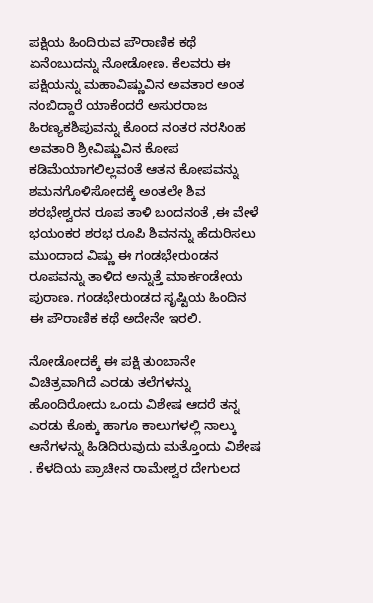ಪಕ್ಷಿಯ ಹಿಂದಿರುವ ಪೌರಾಣಿಕ ಕಥೆ ಏನೆಂಬುದನ್ನು ನೋಡೋಣ. ಕೆಲವರು ಈ ಪಕ್ಷಿಯನ್ನು ಮಹಾವಿಷ್ಣುವಿನ ಅವತಾರ ಅಂತ ನಂಬಿದ್ದಾರೆ ಯಾಕೆಂದರೆ ಅಸುರರಾಜ ಹಿರಣ್ಯಕಶಿಪುವನ್ನು ಕೊಂದ ನಂತರ ನರಸಿಂಹ ಅವತಾರಿ ಶ್ರೀವಿಷ್ಣುವಿನ ಕೋಪ ಕಡಿಮೆಯಾಗಲಿಲ್ಲವಂತೆ ಆತನ ಕೋಪವನ್ನು ಶಮನಗೊಳಿಸೋದಕ್ಕೆ ಅಂತಲೇ ಶಿವ ಶರಭೇಶ್ವರನ ರೂಪ ತಾಳಿ ಬಂದನಂತೆ ,ಈ ವೇಳೆ ಭಯಂಕರ ಶರಭ ರೂಪಿ ಶಿವನನ್ನು ಹೆದುರಿಸಲು ಮುಂದಾದ ವಿಷ್ಣು ಈ ಗಂಡಭೇರುಂಡನ ರೂಪವನ್ನು ತಾಳಿದ ಅನ್ನುತ್ತೆ ಮಾರ್ಕಂಡೇಯ ಪುರಾಣ. ಗಂಡಭೇರುಂಡದ ಸೃಷ್ಟಿಯ ಹಿಂದಿನ ಈ ಪೌರಾಣಿಕ ಕಥೆ ಅದೇನೇ ಇರಲಿ.

ನೋಡೋದಕ್ಕೆ ಈ ಪಕ್ಷಿ ತುಂಬಾನೇ ವಿಚಿತ್ರವಾಗಿದೆ ಎರಡು ತಲೆಗಳನ್ನು ಹೊಂದಿರೋದು ಒಂದು ವಿಶೇಷ ಆದರೆ ತನ್ನ ಎರಡು ಕೊಕ್ಕು ಹಾಗೂ ಕಾಲುಗಳಲ್ಲಿ ನಾಲ್ಕು ಆನೆಗಳನ್ನು ಹಿಡಿದಿರುವುದು ಮತ್ತೊಂದು ವಿಶೇಷ . ಕೆಳದಿಯ ಪ್ರಾಚೀನ ರಾಮೇಶ್ವರ ದೇಗುಲದ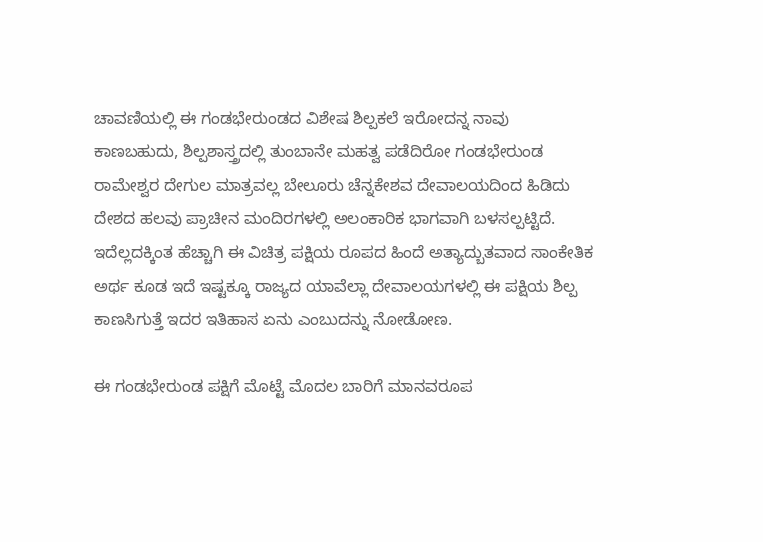ಚಾವಣಿಯಲ್ಲಿ ಈ ಗಂಡಭೇರುಂಡದ ವಿಶೇಷ ಶಿಲ್ಪಕಲೆ ಇರೋದನ್ನ ನಾವು ಕಾಣಬಹುದು, ಶಿಲ್ಪಶಾಸ್ತ್ರದಲ್ಲಿ ತುಂಬಾನೇ ಮಹತ್ವ ಪಡೆದಿರೋ ಗಂಡಭೇರುಂಡ ರಾಮೇಶ್ವರ ದೇಗುಲ ಮಾತ್ರವಲ್ಲ ಬೇಲೂರು ಚೆನ್ನಕೇಶವ ದೇವಾಲಯದಿಂದ ಹಿಡಿದು ದೇಶದ ಹಲವು ಪ್ರಾಚೀನ ಮಂದಿರಗಳಲ್ಲಿ ಅಲಂಕಾರಿಕ ಭಾಗವಾಗಿ ಬಳಸಲ್ಪಟ್ಟಿದೆ. ಇದೆಲ್ಲದಕ್ಕಿಂತ ಹೆಚ್ಚಾಗಿ ಈ ವಿಚಿತ್ರ ಪಕ್ಷಿಯ ರೂಪದ ಹಿಂದೆ ಅತ್ಯಾದ್ಬುತವಾದ ಸಾಂಕೇತಿಕ ಅರ್ಥ ಕೂಡ ಇದೆ ಇಷ್ಟಕ್ಕೂ ರಾಜ್ಯದ ಯಾವೆಲ್ಲಾ ದೇವಾಲಯಗಳಲ್ಲಿ ಈ ಪಕ್ಷಿಯ ಶಿಲ್ಪ ಕಾಣಸಿಗುತ್ತೆ ಇದರ ಇತಿಹಾಸ ಏನು ಎಂಬುದನ್ನು ನೋಡೋಣ.

ಈ ಗಂಡಭೇರುಂಡ ಪಕ್ಷಿಗೆ ಮೊಟ್ಟೆ ಮೊದಲ ಬಾರಿಗೆ ಮಾನವರೂಪ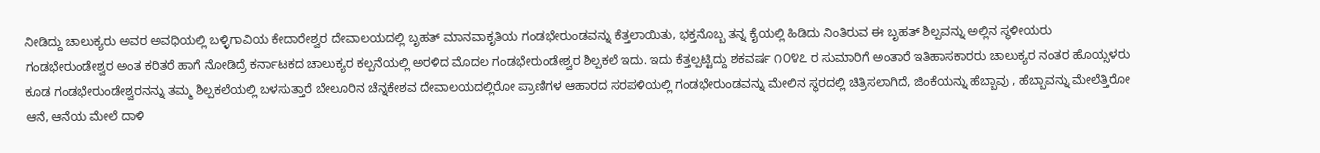ನೀಡಿದ್ದು ಚಾಲುಕ್ಯರು ಅವರ ಅವಧಿಯಲ್ಲಿ ಬಳ್ಳಿಗಾವಿಯ ಕೇದಾರೇಶ್ವರ ದೇವಾಲಯದಲ್ಲಿ ಬೃಹತ್ ಮಾನವಾಕೃತಿಯ ಗಂಡಭೇರುಂಡವನ್ನು ಕೆತ್ತಲಾಯಿತು, ಭಕ್ತನೊಬ್ಬ ತನ್ನ ಕೈಯಲ್ಲಿ ಹಿಡಿದು ನಿಂತಿರುವ ಈ ಬೃಹತ್ ಶಿಲ್ಪವನ್ನು ಅಲ್ಲಿನ ಸ್ಥಳೀಯರು ಗಂಡಭೇರುಂಡೇಶ್ವರ ಅಂತ ಕರಿತರೆ ಹಾಗೆ ನೋಡಿದ್ರೆ ಕರ್ನಾಟಕದ ಚಾಲುಕ್ಯರ ಕಲ್ಪನೆಯಲ್ಲಿ ಅರಳಿದ ಮೊದಲ ಗಂಡಭೇರುಂಡೇಶ್ವರ ಶಿಲ್ಪಕಲೆ ಇದು. ಇದು ಕೆತ್ತಲ್ಪಟ್ಟಿದ್ದು ಶಕವರ್ಷ ೧೦೪೭ ರ ಸುಮಾರಿಗೆ ಅಂತಾರೆ ಇತಿಹಾಸಕಾರರು ಚಾಲುಕ್ಯರ ನಂತರ ಹೊಯ್ಸಳರು ಕೂಡ ಗಂಡಭೇರುಂಡೇಶ್ವರನನ್ನು ತಮ್ಮ ಶಿಲ್ಪಕಲೆಯಲ್ಲಿ ಬಳಸುತ್ತಾರೆ ಬೇಲೂರಿನ ಚೆನ್ನಕೇಶವ ದೇವಾಲಯದಲ್ಲಿರೋ ಪ್ರಾಣಿಗಳ ಆಹಾರದ ಸರಪಳಿಯಲ್ಲಿ ಗಂಡಭೇರುಂಡವನ್ನು ಮೇಲಿನ ಸ್ಥರದಲ್ಲಿ ಚಿತ್ರಿಸಲಾಗಿದೆ, ಜಿಂಕೆಯನ್ನು ಹೆಬ್ಬಾವು , ಹೆಬ್ಬಾವನ್ನು ಮೇಲೆತ್ತಿರೋ ಆನೆ, ಆನೆಯ ಮೇಲೆ ದಾಳಿ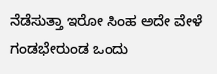ನೆಡೆಸುತ್ತಾ ಇರೋ ಸಿಂಹ ಅದೇ ವೇಳೆ ಗಂಡಭೇರುಂಡ ಒಂದು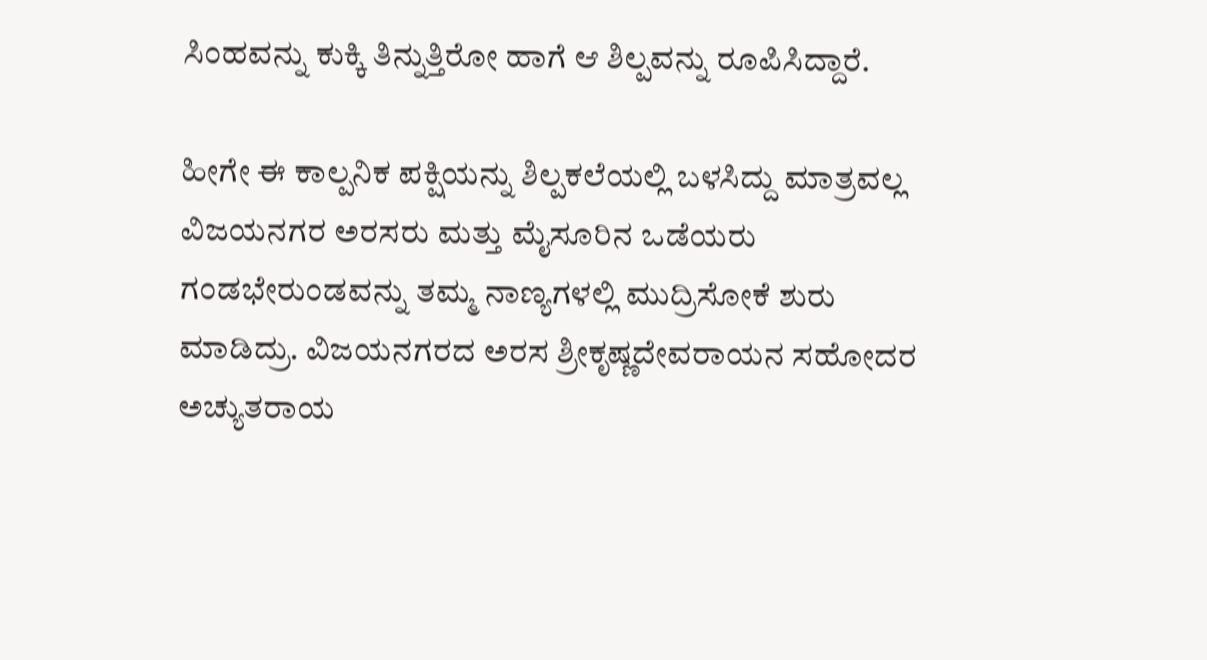ಸಿಂಹವನ್ನು ಕುಕ್ಕಿ ತಿನ್ನುತ್ತಿರೋ ಹಾಗೆ ಆ ಶಿಲ್ಪವನ್ನು ರೂಪಿಸಿದ್ದಾರೆ.

ಹೀಗೇ ಈ ಕಾಲ್ಪನಿಕ ಪಕ್ಷಿಯನ್ನು ಶಿಲ್ಪಕಲೆಯಲ್ಲಿ ಬಳಸಿದ್ದು ಮಾತ್ರವಲ್ಲ ವಿಜಯನಗರ ಅರಸರು ಮತ್ತು ಮೈಸೂರಿನ ಒಡೆಯರು ಗಂಡಭೇರುಂಡವನ್ನು ತಮ್ಮ ನಾಣ್ಯಗಳಲ್ಲಿ ಮುದ್ರಿಸೋಕೆ ಶುರು ಮಾಡಿದ್ರು. ವಿಜಯನಗರದ ಅರಸ ಶ್ರೀಕೃಷ್ಣದೇವರಾಯನ ಸಹೋದರ ಅಚ್ಯುತರಾಯ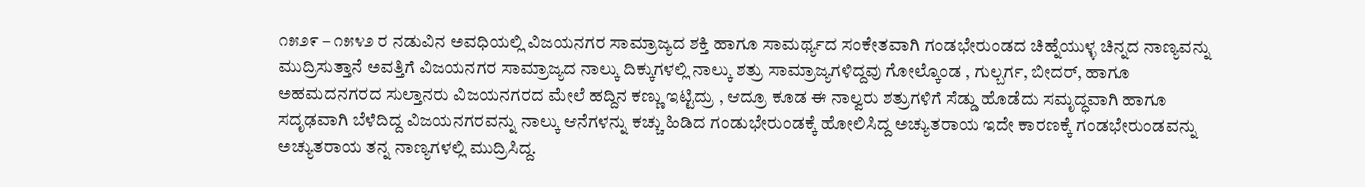೧೫೨೯ – ೧೫೪೨ ರ ನಡುವಿನ ಅವಧಿಯಲ್ಲಿ ವಿಜಯನಗರ ಸಾಮ್ರಾಜ್ಯದ ಶಕ್ತಿ ಹಾಗೂ ಸಾಮರ್ಥ್ಯದ ಸಂಕೇತವಾಗಿ ಗಂಡಭೇರುಂಡದ ಚಿಹ್ನೆಯುಳ್ಳ ಚಿನ್ನದ ನಾಣ್ಯವನ್ನು ಮುದ್ರಿಸುತ್ತಾನೆ ಅವತ್ತಿಗೆ ವಿಜಯನಗರ ಸಾಮ್ರಾಜ್ಯದ ನಾಲ್ಕು ದಿಕ್ಕುಗಳಲ್ಲಿ ನಾಲ್ಕು ಶತ್ರು ಸಾಮ್ರಾಜ್ಯಗಳಿದ್ದವು ಗೋಲ್ಕೊಂಡ , ಗುಲ್ಬರ್ಗ, ಬೀದರ್, ಹಾಗೂ ಅಹಮದನಗರದ ಸುಲ್ತಾನರು ವಿಜಯನಗರದ ಮೇಲೆ ಹದ್ದಿನ ಕಣ್ಣು ಇಟ್ಟಿದ್ರು , ಆದ್ರೂ ಕೂಡ ಈ ನಾಲ್ವರು ಶತ್ರುಗಳಿಗೆ ಸೆಡ್ಡು ಹೊಡೆದು ಸಮೃದ್ಧವಾಗಿ ಹಾಗೂ ಸದೃಢವಾಗಿ ಬೆಳೆದಿದ್ದ‌ ವಿಜಯನಗರವನ್ನು ನಾಲ್ಕು ಆನೆಗಳನ್ನು ಕಚ್ಚು ಹಿಡಿದ ಗಂಡುಭೇರುಂಡಕ್ಕೆ ಹೋಲಿಸಿದ್ದ ಅಚ್ಯುತರಾಯ ಇದೇ ಕಾರಣಕ್ಕೆ ಗಂಡಭೇರುಂಡವನ್ನು ಅಚ್ಯುತರಾಯ ತನ್ನ ನಾಣ್ಯಗಳಲ್ಲಿ ಮುದ್ರಿಸಿದ್ದ.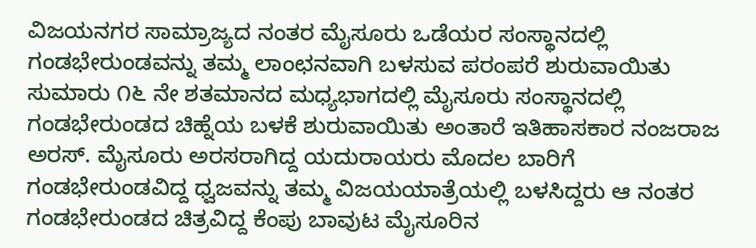ವಿಜಯನಗರ ಸಾಮ್ರಾಜ್ಯದ ನಂತರ ಮೈಸೂರು ಒಡೆಯರ ಸಂಸ್ಥಾನದಲ್ಲಿ ಗಂಡಭೇರುಂಡವನ್ನು ತಮ್ಮ‌ ಲಾಂಛನವಾಗಿ ಬಳಸುವ ಪರಂಪರೆ ಶುರುವಾಯಿತು ಸುಮಾರು ೧೬ ನೇ ಶತಮಾನದ ಮಧ್ಯಭಾಗದಲ್ಲಿ ಮೈಸೂರು ಸಂಸ್ಥಾನದಲ್ಲಿ ಗಂಡಭೇರುಂಡದ ಚಿಹ್ನೆಯ ಬಳಕೆ ಶುರುವಾಯಿತು ಅಂತಾರೆ ಇತಿಹಾಸಕಾರ ನಂಜರಾಜ ಅರಸ್. ಮೈಸೂರು ಅರಸರಾಗಿದ್ದ ಯದುರಾಯರು ಮೊದಲ ಬಾರಿಗೆ ಗಂಡಭೇರುಂಡವಿದ್ದ ಧ್ವಜವನ್ನು ತಮ್ಮ ವಿಜಯಯಾತ್ರೆಯಲ್ಲಿ ಬಳಸಿದ್ದರು ಆ ನಂತರ ಗಂಡಭೇರುಂಡದ ಚಿತ್ರವಿದ್ದ ಕೆಂಪು ಬಾವುಟ ಮೈಸೂರಿನ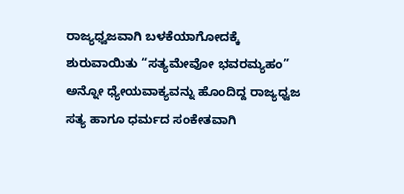ರಾಜ್ಯಧ್ವಜವಾಗಿ ಬಳಕೆಯಾಗೋದಕ್ಕೆ ಶುರುವಾಯಿತು “ಸತ್ಯಮೇವೋ ಭವರಮ್ಯಹಂ” ಅನ್ನೋ ಧ್ಯೇಯವಾಕ್ಯವನ್ನು ಹೊಂದಿದ್ದ ರಾಜ್ಯಧ್ವಜ ಸತ್ಯ ಹಾಗೂ ಧರ್ಮದ ಸಂಕೇತವಾಗಿ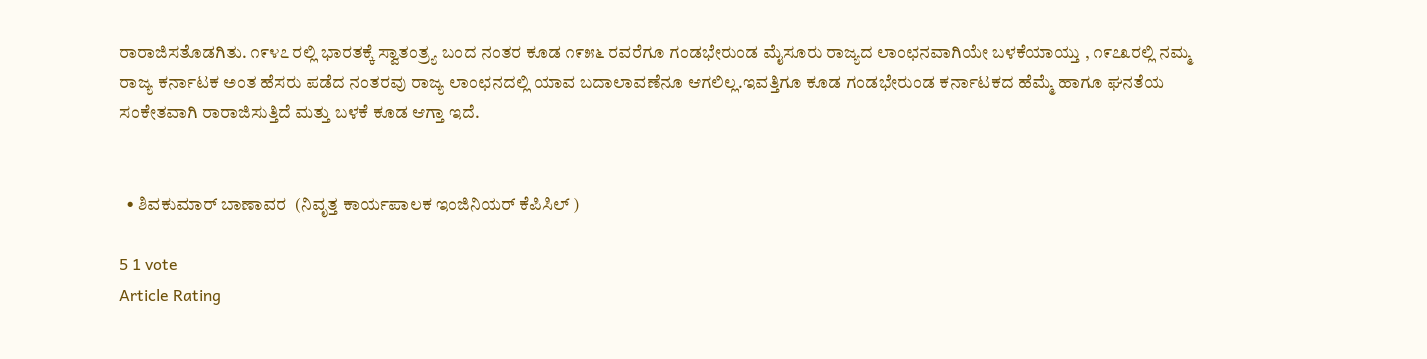ರಾರಾಜಿಸತೊಡಗಿತು. ೧೯೪೭ ರಲ್ಲಿ ಭಾರತಕ್ಕೆ ಸ್ವಾತಂತ್ರ್ಯ ಬಂದ ನಂತರ ಕೂಡ ೧೯೫೬ ರವರೆಗೂ ಗಂಡಭೇರುಂಡ ಮೈಸೂರು ರಾಜ್ಯದ ಲಾಂಛನವಾಗಿಯೇ ಬಳಕೆಯಾಯ್ತು , ೧೯೭೩ರಲ್ಲಿ ನಮ್ಮ ರಾಜ್ಯ ಕರ್ನಾಟಕ ಅಂತ ಹೆಸರು ಪಡೆದ ನಂತರವು ರಾಜ್ಯ ಲಾಂಛನದಲ್ಲಿ ಯಾವ ಬದಾಲಾವಣೆನೂ ಆಗಲಿಲ್ಲ.ಇವತ್ತಿಗೂ ಕೂಡ ಗಂಡಭೇರುಂಡ ಕರ್ನಾಟಕದ ಹೆಮ್ಮೆ ಹಾಗೂ ಘನತೆಯ ಸಂಕೇತವಾಗಿ ರಾರಾಜಿಸುತ್ತಿದೆ ಮತ್ತು ಬಳಕೆ‌ ಕೂಡ ಆಗ್ತಾ ಇದೆ.


  • ಶಿವಕುಮಾರ್ ಬಾಣಾವರ  (ನಿವೃತ್ತ ಕಾರ್ಯಪಾಲಕ ಇಂಜಿನಿಯರ್ ಕೆಪಿಸಿಲ್ )

5 1 vote
Article Rating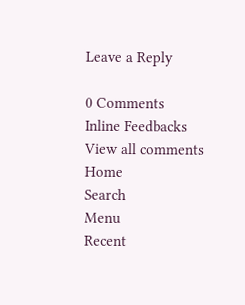Leave a Reply

0 Comments
Inline Feedbacks
View all comments
Home
Search
Menu
Recent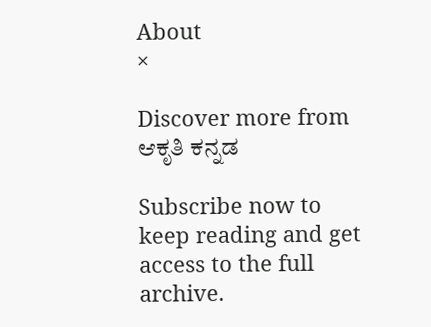About
×

Discover more from ಆಕೃತಿ ಕನ್ನಡ

Subscribe now to keep reading and get access to the full archive.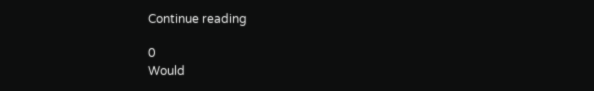Continue reading

0
Would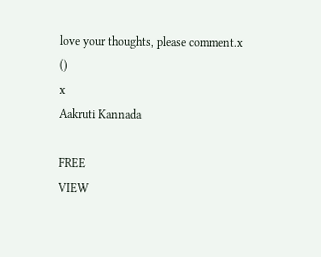love your thoughts, please comment.x
()
x
Aakruti Kannada

FREE
VIEW